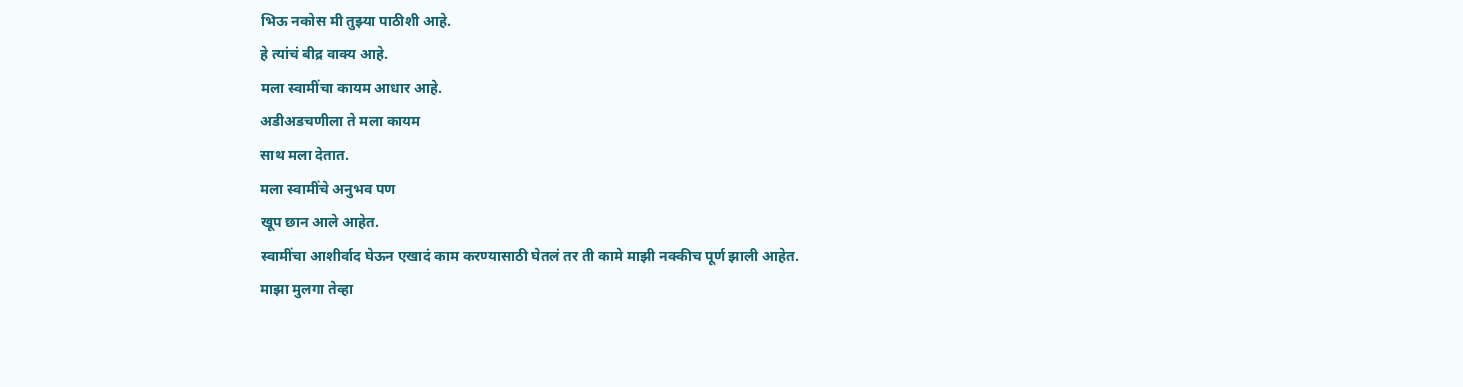भिऊ नकोस मी तुझ्या पाठीशी आहे.
हे त्यांचं बीद्र वाक्य आहे.
मला स्वामींचा कायम आधार आहे.
अडीअडचणीला ते मला कायम
साथ मला देतात.
मला स्वामींचे अनुभव पण
खूप छान आले आहेत.
स्वामींचा आशीर्वाद घेऊन एखादं काम करण्यासाठी घेतलं तर ती कामे माझी नक्कीच पूर्ण झाली आहेत.
माझा मुलगा तेव्हा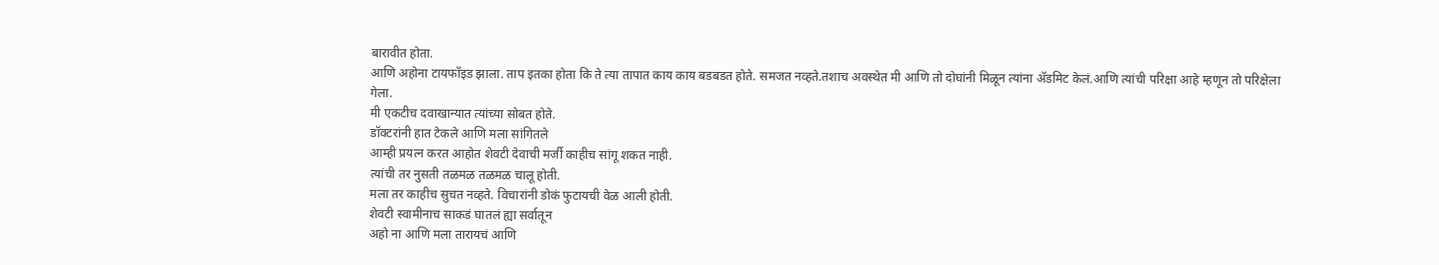बारावीत होता.
आणि अहोना टायफॉइड झाला. ताप इतका होता कि ते त्या तापात काय काय बडबडत होते. समजत नव्हते.तशाच अवस्थेत मी आणि तो दोघांनी मिळून त्यांना ॲडमिट केलं.आणि त्यांची परिक्षा आहे म्हणून तो परिक्षेला गेला.
मी एकटीच दवाखान्यात त्यांच्या सोबत होते.
डॉक्टरांनी हात टेकले आणि मला सांगितले
आम्ही प्रयत्न करत आहोत शेवटी देवाची मर्जी काहीच सांगू शकत नाही.
त्यांची तर नुसती तळमळ तळमळ चालू होती.
मला तर काहीच सुचत नव्हते. विचारांनी डोकं फुटायची वेळ आली होती.
शेवटी स्वामीनाच साकडं घातलं ह्या सर्वातून
अहो ना आणि मला तारायचं आणि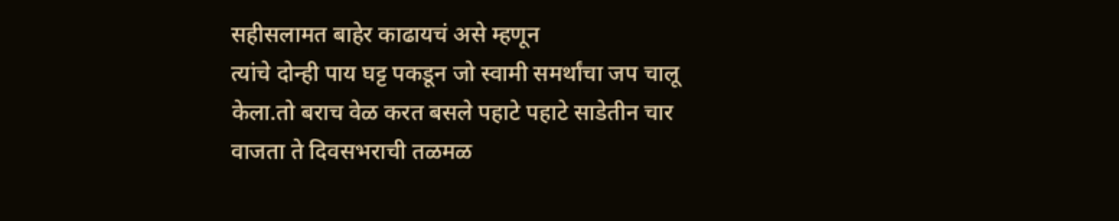सहीसलामत बाहेर काढायचं असे म्हणून
त्यांचे दोन्ही पाय घट्ट पकडून जो स्वामी समर्थांचा जप चालू केला.तो बराच वेळ करत बसले पहाटे पहाटे साडेतीन चार वाजता ते दिवसभराची तळमळ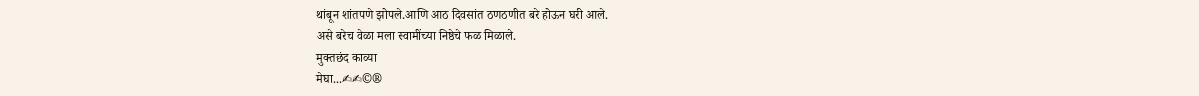थांबून शांतपणे झोपले.आणि आठ दिवसांत ठणठणीत बरे होऊन घरी आले.
असे बरेच वेळा मला स्वामींच्या निष्ठेचे फळ मिळाले.
मुक्तछंद काव्या
मेघा...✍✍©®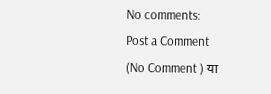No comments:
Post a Comment
(No Comment ) या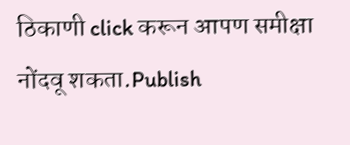ठिकाणी click करून आपण समीक्षा नोंदवू शकता.Publish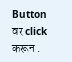Button वर click करून .